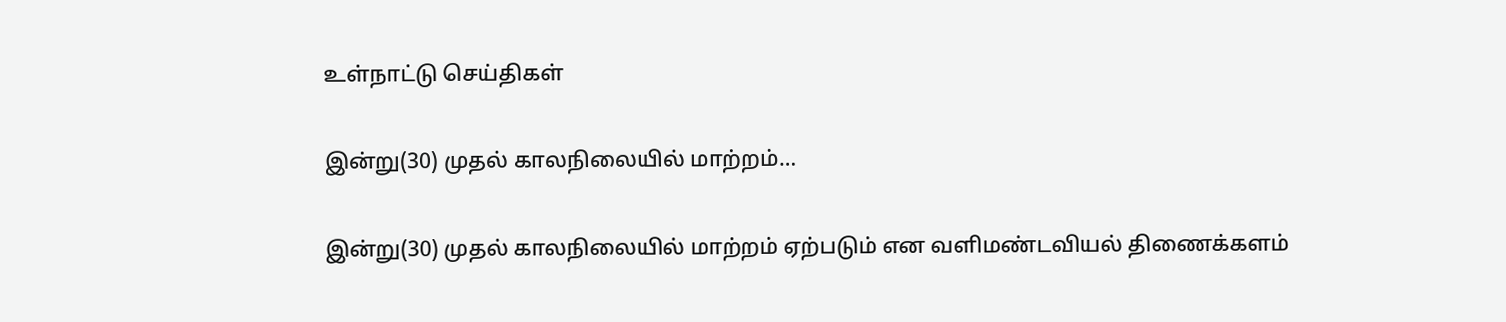உள்நாட்டு செய்திகள்

இன்று(30) முதல் காலநிலையில் மாற்றம்…

இன்று(30) முதல் காலநிலையில் மாற்றம் ஏற்படும் என வளிமண்டவியல் திணைக்களம்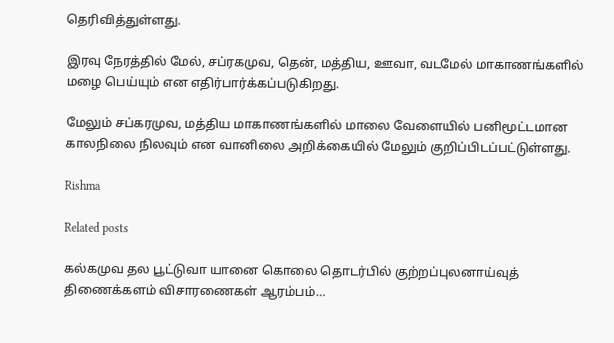தெரிவித்துள்ளது.

இரவு நேரத்தில் மேல், சப்ரகமுவ, தென், மத்திய, ஊவா, வடமேல் மாகாணங்களில் மழை பெய்யும் என எதிர்பார்க்கப்படுகிறது.

மேலும் சப்கரமுவ, மத்திய மாகாணங்களில் மாலை வேளையில் பனிமூட்டமான காலநிலை நிலவும் என வானிலை அறிக்கையில் மேலும் குறிப்பிடப்பட்டுள்ளது.

Rishma

Related posts

கல்கமுவ தல பூட்டுவா யானை கொலை தொடர்பில் குற்றப்புலனாய்வுத் திணைக்களம் விசாரணைகள் ஆரம்பம்…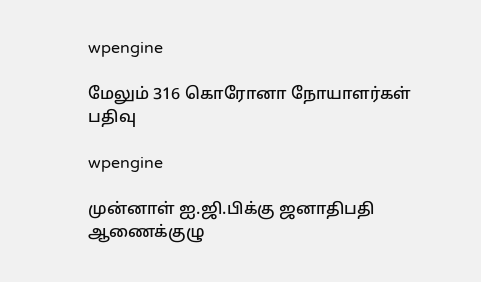wpengine

மேலும் 316 கொரோனா நோயாளர்கள் பதிவு

wpengine

முன்னாள் ஐ.ஜி.பிக்கு ஜனாதிபதி ஆணைக்குழு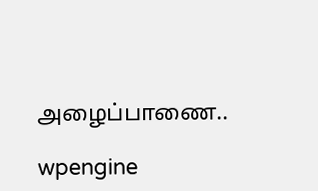அழைப்பாணை..

wpengine